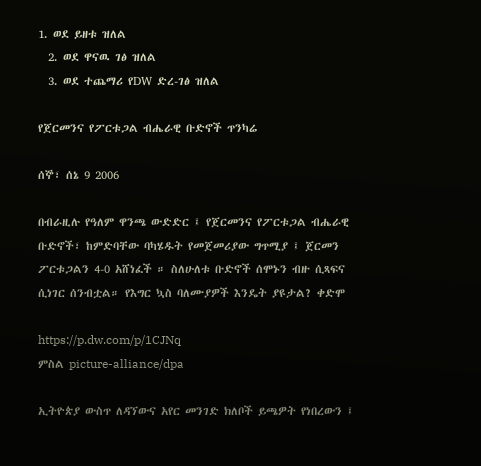1. ወደ ይዘቱ ዝለል
  2. ወደ ዋናዉ ገፅ ዝለል
  3. ወደ ተጨማሪ የDW ድረ-ገፅ ዝለል

የጀርመንና የፖርቱጋል ብሔራዊ ቡድኖች ጥንካሬ

ሰኞ፣ ሰኔ 9 2006

በብራዚሉ የዓለም ዋንጫ ውድድር ፤ የጀርመንና የፖርቱጋል ብሔራዊ ቡድኖች፣ ከምድባቸው ባካሄዱት የመጀመሪያው ግጥሚያ ፤ ጀርመን ፖርቱጋልን 4-0 አሸነፈች ። ስለሁለቱ ቡድኖች ሰሞኑን ብዙ ሲጻፍና ሲነገር ሰንብቷል። የእግር ኳስ ባለሙያዎች እንዴት ያዩታል? ቀድሞ

https://p.dw.com/p/1CJNq
ምስል picture-alliance/dpa

ኢትዮጵያ ውስጥ ለዳኘውና አየር መንገድ ክለቦች ይጫዎት የነበረውን ፤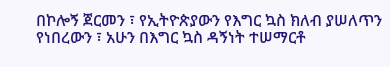በኮሎኝ ጀርመን ፣ የኢትዮጵያውን የእግር ኳስ ክለብ ያሠለጥን የነበረውን ፣ አሁን በእግር ኳስ ዳኝነት ተሠማርቶ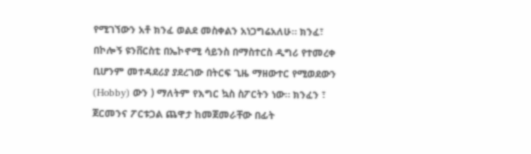የሚገኘውን አቶ ክንፈ ወልደ መስቀልን አነጋግሬአለሁ። ክንፈ፣ በኮሎኝ ዩንቨርስቲ በኤኮኖሚ ሳይንስ በማስተርስ ዲግሪ የተመረቀ ቢሆንም መተዳደሪያ ያደረገው በትርፍ ጊዜ ማዘውተር የሚወደውን (Hobby) ውን ) ማለትም የእግር ኳስ ስፖርትን ነው። ክንፈን ፣ ጀርመንና ፖርቱጋል ጨዋታ ከመጀመራቸው በፊት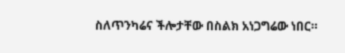ስለጥንካሬና ችሎታቸው በስልክ አነጋግሬው ነበር።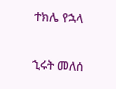ተክሌ የኋላ

ኂሩት መለሰ